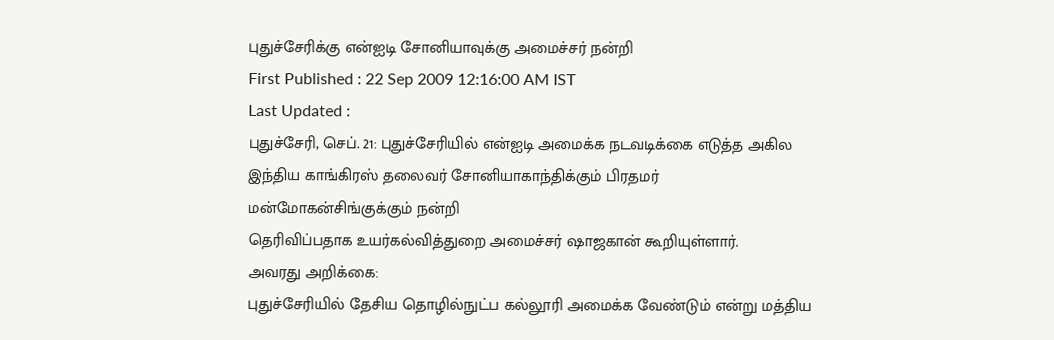புதுச்சேரிக்கு என்ஐடி சோனியாவுக்கு அமைச்சர் நன்றி
First Published : 22 Sep 2009 12:16:00 AM IST
Last Updated :
புதுச்சேரி, செப். 21: புதுச்சேரியில் என்ஐடி அமைக்க நடவடிக்கை எடுத்த அகில
இந்திய காங்கிரஸ் தலைவர் சோனியாகாந்திக்கும் பிரதமர் மன்மோகன்சிங்குக்கும் நன்றி
தெரிவிப்பதாக உயர்கல்வித்துறை அமைச்சர் ஷாஜகான் கூறியுள்ளார்.
அவரது அறிக்கை:
புதுச்சேரியில் தேசிய தொழில்நுட்ப கல்லூரி அமைக்க வேண்டும் என்று மத்திய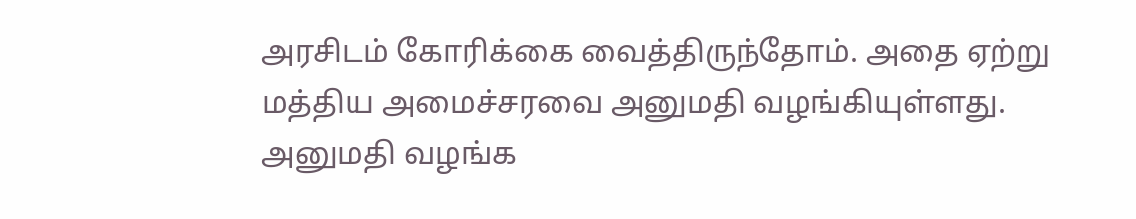அரசிடம் கோரிக்கை வைத்திருந்தோம். அதை ஏற்று மத்திய அமைச்சரவை அனுமதி வழங்கியுள்ளது.
அனுமதி வழங்க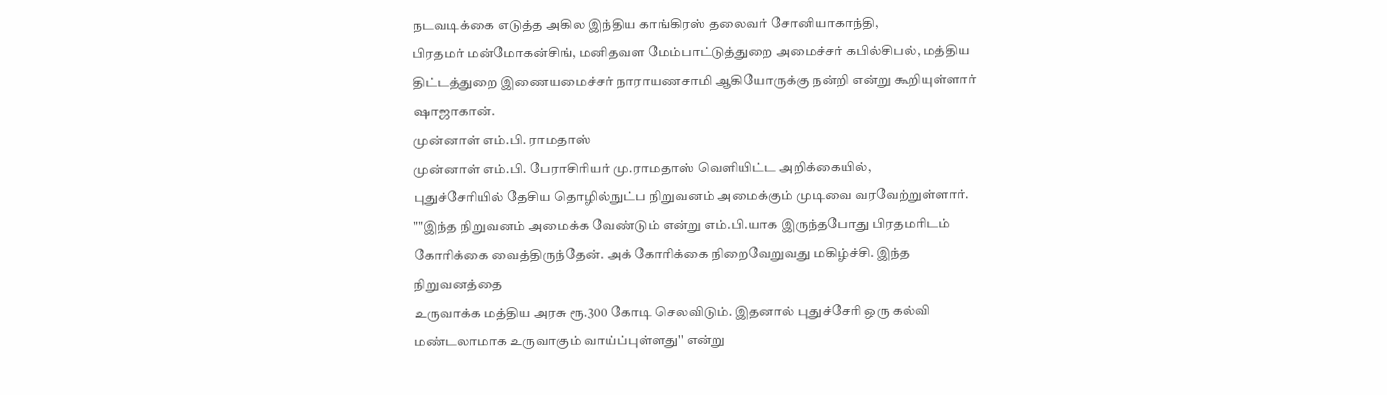நடவடிக்கை எடுத்த அகில இந்திய காங்கிரஸ் தலைவர் சோனியாகாந்தி,
பிரதமர் மன்மோகன்சிங், மனிதவள மேம்பாட்டுத்துறை அமைச்சர் கபில்சிபல், மத்திய
திட்டத்துறை இணையமைச்சர் நாராயணசாமி ஆகியோருக்கு நன்றி என்று கூறியுள்ளார் ஷாஜாகான்.
முன்னாள் எம்.பி. ராமதாஸ்
முன்னாள் எம்.பி. பேராசிரியர் மு.ராமதாஸ் வெளியிட்ட அறிக்கையில்,
புதுச்சேரியில் தேசிய தொழில்நுட்ப நிறுவனம் அமைக்கும் முடிவை வரவேற்றுள்ளார்.
""இந்த நிறுவனம் அமைக்க வேண்டும் என்று எம்.பி.யாக இருந்தபோது பிரதமரிடம்
கோரிக்கை வைத்திருந்தேன். அக் கோரிக்கை நிறைவேறுவது மகிழ்ச்சி. இந்த நிறுவனத்தை
உருவாக்க மத்திய அரசு ரூ.300 கோடி செலவிடும். இதனால் புதுச்சேரி ஒரு கல்வி
மண்டலாமாக உருவாகும் வாய்ப்புள்ளது'' என்று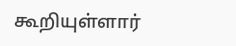கூறியுள்ளார்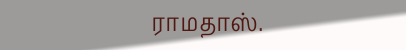ராமதாஸ்.